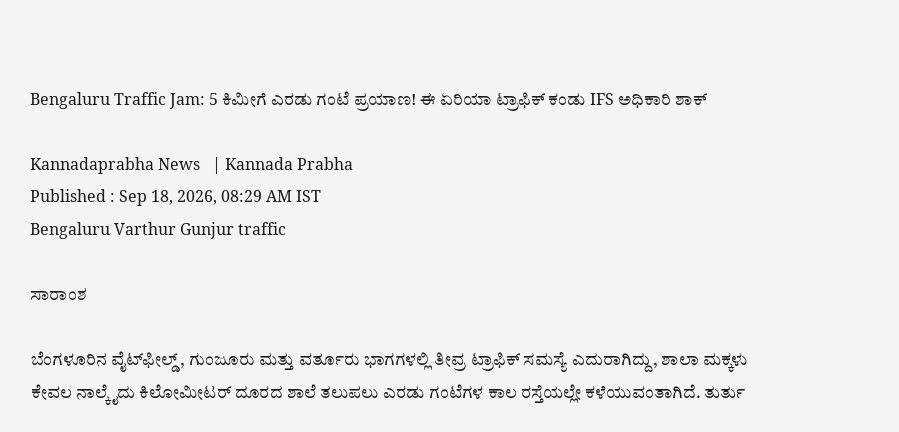Bengaluru Traffic Jam: 5 ಕಿಮೀಗೆ ಎರಡು ಗಂಟೆ ಪ್ರಯಾಣ! ಈ ಏರಿಯಾ ಟ್ರಾಫಿಕ್ ಕಂಡು IFS ಅಧಿಕಾರಿ ಶಾಕ್

Kannadaprabha News   | Kannada Prabha
Published : Sep 18, 2026, 08:29 AM IST
Bengaluru Varthur Gunjur traffic

ಸಾರಾಂಶ

ಬೆಂಗಳೂರಿನ ವೈಟ್‌ಫೀಲ್ಡ್, ಗುಂಜೂರು ಮತ್ತು ವರ್ತೂರು ಭಾಗಗಳಲ್ಲಿ ತೀವ್ರ ಟ್ರಾಫಿಕ್ ಸಮಸ್ಯೆ ಎದುರಾಗಿದ್ದು, ಶಾಲಾ ಮಕ್ಕಳು ಕೇವಲ ನಾಲ್ಕೈದು ಕಿಲೋಮೀಟರ್ ದೂರದ ಶಾಲೆ ತಲುಪಲು ಎರಡು ಗಂಟೆಗಳ ಕಾಲ ರಸ್ತೆಯಲ್ಲೇ ಕಳೆಯುವಂತಾಗಿದೆ. ತುರ್ತು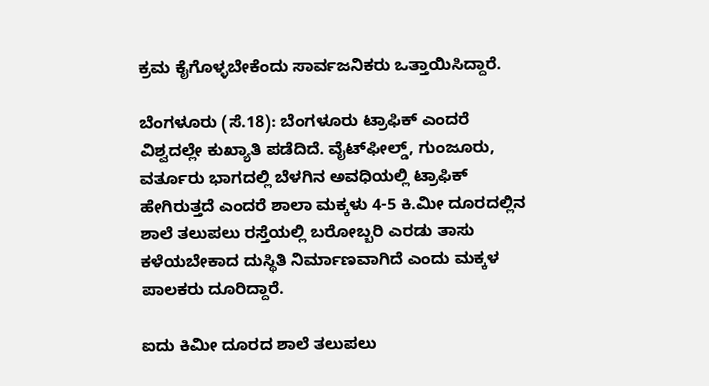ಕ್ರಮ ಕೈಗೊಳ್ಳಬೇಕೆಂದು ಸಾರ್ವಜನಿಕರು ಒತ್ತಾಯಿಸಿದ್ದಾರೆ.

ಬೆಂಗಳೂರು (ಸೆ.18): ಬೆಂಗಳೂರು ಟ್ರಾಫಿಕ್ ಎಂದರೆ ವಿಶ್ವದಲ್ಲೇ ಕುಖ್ಯಾತಿ ಪಡೆದಿದೆ. ವೈಟ್‌ಫೀಲ್ಡ್, ಗುಂಜೂರು, ವರ್ತೂರು ಭಾಗದಲ್ಲಿ ಬೆಳಗಿನ ಅವಧಿಯಲ್ಲಿ ಟ್ರಾಫಿಕ್ ಹೇಗಿರುತ್ತದೆ ಎಂದರೆ ಶಾಲಾ ಮಕ್ಕಳು 4-5 ಕಿ.ಮೀ ದೂರದಲ್ಲಿನ ಶಾಲೆ ತಲುಪಲು ರಸ್ತೆಯಲ್ಲಿ ಬರೋಬ್ಬರಿ ಎರಡು ತಾಸು ಕಳೆಯಬೇಕಾದ ದುಸ್ಥಿತಿ ನಿರ್ಮಾಣವಾಗಿದೆ ಎಂದು ಮಕ್ಕಳ ಪಾಲಕರು ದೂರಿದ್ದಾರೆ.

ಐದು ಕಿಮೀ ದೂರದ ಶಾಲೆ ತಲುಪಲು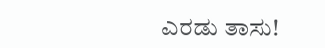ಎರಡು ತಾಸು!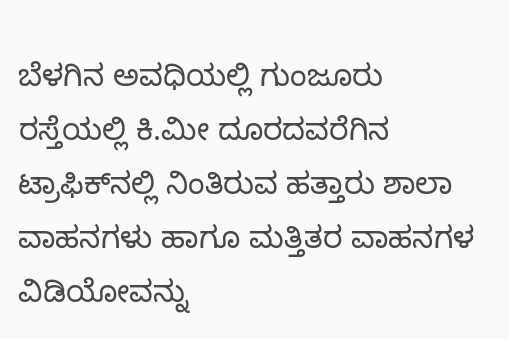ಬೆಳಗಿನ ಅವಧಿಯಲ್ಲಿ ಗುಂಜೂರು ರಸ್ತೆಯಲ್ಲಿ ಕಿ.ಮೀ ದೂರದವರೆಗಿನ ಟ್ರಾಫಿಕ್‌ನಲ್ಲಿ ನಿಂತಿರುವ ಹತ್ತಾರು ಶಾಲಾ ವಾಹನಗಳು ಹಾಗೂ ಮತ್ತಿತರ ವಾಹನಗಳ ವಿಡಿಯೋವನ್ನು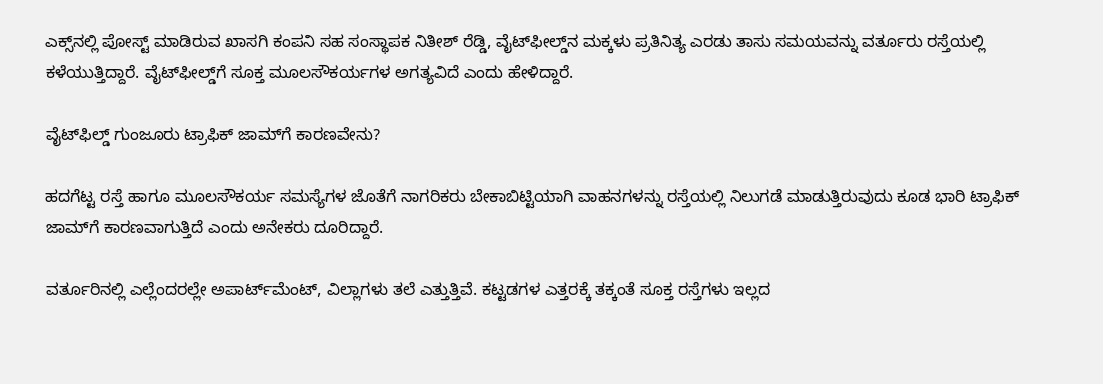ಎಕ್ಸ್‌ನಲ್ಲಿ ಪೋಸ್ಟ್ ಮಾಡಿರುವ ಖಾಸಗಿ ಕಂಪನಿ ಸಹ ಸಂಸ್ಥಾಪಕ ನಿತೀಶ್ ರೆಡ್ಡಿ, ವೈಟ್‌ಫೀಲ್ಡ್‌ನ ಮಕ್ಕಳು ಪ್ರತಿನಿತ್ಯ ಎರಡು ತಾಸು ಸಮಯವನ್ನು ವರ್ತೂರು ರಸ್ತೆಯಲ್ಲಿ ಕಳೆಯುತ್ತಿದ್ದಾರೆ. ವೈಟ್‌ಫೀಲ್ಡ್‌ಗೆ ಸೂಕ್ತ ಮೂಲಸೌಕರ್ಯಗಳ ಅಗತ್ಯವಿದೆ ಎಂದು ಹೇಳಿದ್ದಾರೆ.

ವೈಟ್‌ಫಿಲ್ಡ್ ಗುಂಜೂರು ಟ್ರಾಫಿಕ್ ಜಾಮ್‌ಗೆ ಕಾರಣವೇನು?

ಹದಗೆಟ್ಟ ರಸ್ತೆ ಹಾಗೂ ಮೂಲಸೌಕರ್ಯ ಸಮಸ್ಯೆಗಳ ಜೊತೆಗೆ ನಾಗರಿಕರು ಬೇಕಾಬಿಟ್ಟಿಯಾಗಿ ವಾಹನಗಳನ್ನು ರಸ್ತೆಯಲ್ಲಿ ನಿಲುಗಡೆ ಮಾಡುತ್ತಿರುವುದು ಕೂಡ ಭಾರಿ ಟ್ರಾಫಿಕ್‌ ಜಾಮ್‌ಗೆ ಕಾರಣವಾಗುತ್ತಿದೆ ಎಂದು ಅನೇಕರು ದೂರಿದ್ದಾರೆ.

ವರ್ತೂರಿನಲ್ಲಿ ಎಲ್ಲೆಂದರಲ್ಲೇ ಅಪಾರ್ಟ್‌ಮೆಂಟ್, ವಿಲ್ಲಾಗಳು ತಲೆ ಎತ್ತುತ್ತಿವೆ. ಕಟ್ಟಡಗಳ ಎತ್ತರಕ್ಕೆ ತಕ್ಕಂತೆ ಸೂಕ್ತ ರಸ್ತೆಗಳು ಇಲ್ಲದ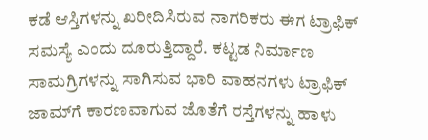ಕಡೆ ಆಸ್ತಿಗಳನ್ನು ಖರೀದಿಸಿರುವ ನಾಗರಿಕರು ಈಗ ಟ್ರಾಫಿಕ್ ಸಮಸ್ಯೆ ಎಂದು ದೂರುತ್ತಿದ್ದಾರೆ. ಕಟ್ಟಡ ನಿರ್ಮಾಣ ಸಾಮಗ್ರಿಗಳನ್ನು ಸಾಗಿಸುವ ಭಾರಿ ವಾಹನಗಳು ಟ್ರಾಫಿಕ್‌ ಜಾಮ್‌ಗೆ ಕಾರಣವಾಗುವ ಜೊತೆಗೆ ರಸ್ತೆಗಳನ್ನು ಹಾಳು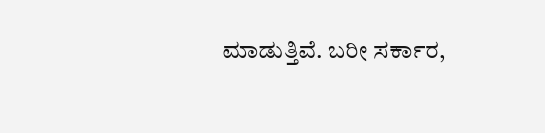ಮಾಡುತ್ತಿವೆ. ಬರೀ ಸರ್ಕಾರ,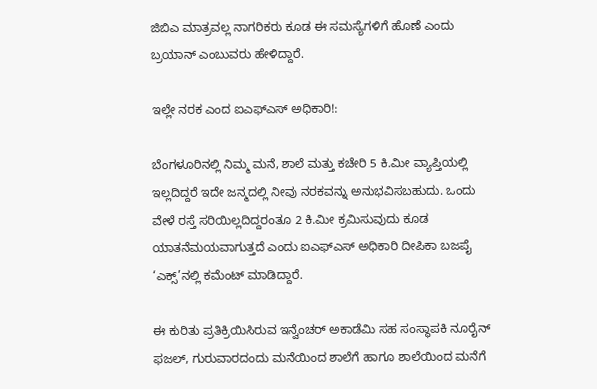ಜಿಬಿಎ ಮಾತ್ರವಲ್ಲ ನಾಗರಿಕರು ಕೂಡ ಈ ಸಮಸ್ಯೆಗಳಿಗೆ ಹೊಣೆ ಎಂದು ಬ್ರಯಾನ್ ಎಂಬುವರು ಹೇಳಿದ್ದಾರೆ.

ಇಲ್ಲೇ ನರಕ ಎಂದ ಐಎಫ್‌ಎಸ್ ಅಧಿಕಾರಿ!:

ಬೆಂಗಳೂರಿನಲ್ಲಿ ನಿಮ್ಮ ಮನೆ, ಶಾಲೆ ಮತ್ತು ಕಚೇರಿ 5 ಕಿ.ಮೀ ವ್ಯಾಪ್ತಿಯಲ್ಲಿ ಇಲ್ಲದಿದ್ದರೆ ಇದೇ ಜನ್ಮದಲ್ಲಿ ನೀವು ನರಕವನ್ನು ಅನುಭವಿಸಬಹುದು. ಒಂದು ವೇಳೆ ರಸ್ತೆ ಸರಿಯಿಲ್ಲದಿದ್ದರಂತೂ 2 ಕಿ.ಮೀ ಕ್ರಮಿಸುವುದು ಕೂಡ ಯಾತನೆಮಯವಾಗುತ್ತದೆ ಎಂದು ಐಎಫ್‌ಎಸ್ ಅಧಿಕಾರಿ ದೀಪಿಕಾ ಬಜಪೈ ‘ಎಕ್ಸ್‌’ನಲ್ಲಿ ಕಮೆಂಟ್ ಮಾಡಿದ್ದಾರೆ.

ಈ ಕುರಿತು ಪ್ರತಿಕ್ರಿಯಿಸಿರುವ ಇನ್ವೆಂಚರ್ ಅಕಾಡೆಮಿ ಸಹ ಸಂಸ್ಥಾಪಕಿ ನೂರೈನ್ ಫಜಲ್, ಗುರುವಾರದಂದು ಮನೆಯಿಂದ ಶಾಲೆಗೆ ಹಾಗೂ ಶಾಲೆಯಿಂದ ಮನೆಗೆ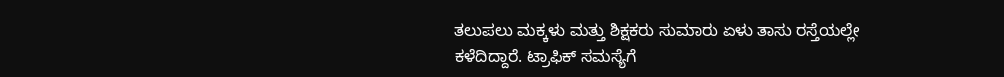ತಲುಪಲು ಮಕ್ಕಳು ಮತ್ತು ಶಿಕ್ಷಕರು ಸುಮಾರು ಏಳು ತಾಸು ರಸ್ತೆಯಲ್ಲೇ ಕಳೆದಿದ್ದಾರೆ. ಟ್ರಾಫಿಕ್ ಸಮಸ್ಯೆಗೆ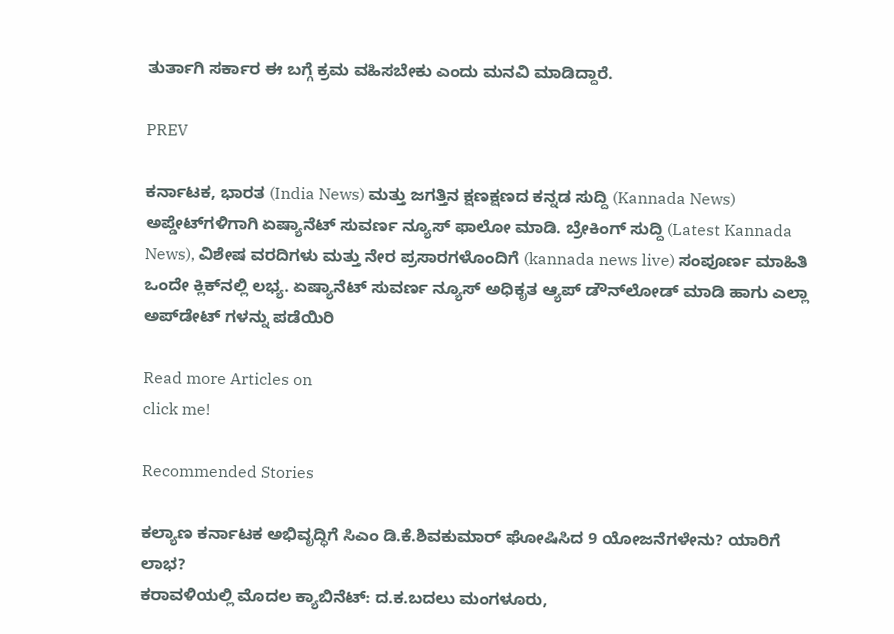ತುರ್ತಾಗಿ ಸರ್ಕಾರ ಈ ಬಗ್ಗೆ ಕ್ರಮ ವಹಿಸಬೇಕು ಎಂದು ಮನವಿ ಮಾಡಿದ್ದಾರೆ.

PREV

ಕರ್ನಾಟಕ, ಭಾರತ (India News) ಮತ್ತು ಜಗತ್ತಿನ ಕ್ಷಣಕ್ಷಣದ ಕನ್ನಡ ಸುದ್ದಿ (Kannada News) ಅಪ್ಡೇಟ್‌ಗಳಿಗಾಗಿ ಏಷ್ಯಾನೆಟ್ ಸುವರ್ಣ ನ್ಯೂಸ್‌ ಫಾಲೋ ಮಾಡಿ. ಬ್ರೇಕಿಂಗ್ ಸುದ್ದಿ (Latest Kannada News), ವಿಶೇಷ ವರದಿಗಳು ಮತ್ತು ನೇರ ಪ್ರಸಾರಗಳೊಂದಿಗೆ (kannada news live) ಸಂಪೂರ್ಣ ಮಾಹಿತಿ ಒಂದೇ ಕ್ಲಿಕ್‌ನಲ್ಲಿ ಲಭ್ಯ. ಏಷ್ಯಾನೆಟ್ ಸುವರ್ಣ ನ್ಯೂಸ್ ಅಧಿಕೃತ ಆ್ಯಪ್ ಡೌನ್‌ಲೋಡ್ ಮಾಡಿ ಹಾಗು ಎಲ್ಲಾ ಅಪ್‌ಡೇಟ್ ಗಳನ್ನು ಪಡೆಯಿರಿ

Read more Articles on
click me!

Recommended Stories

ಕಲ್ಯಾಣ ಕರ್ನಾಟಕ ಅಭಿವೃದ್ಧಿಗೆ ಸಿಎಂ ಡಿ.ಕೆ.ಶಿವಕುಮಾರ್ ಘೋಷಿಸಿದ 9 ಯೋಜನೆಗಳೇನು? ಯಾರಿಗೆ ಲಾಭ?
ಕರಾವಳಿಯಲ್ಲಿ ಮೊದಲ ಕ್ಯಾಬಿನೆಟ್‌: ದ.ಕ.ಬದಲು ಮಂಗಳೂರು,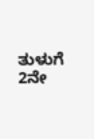ತುಳುಗೆ 2ನೇ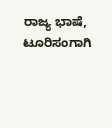ರಾಜ್ಯ ಭಾಷೆ, ಟೂರಿಸಂಗಾಗಿ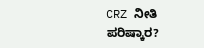CRZ ನೀತಿ ಪರಿಷ್ಕಾರ?